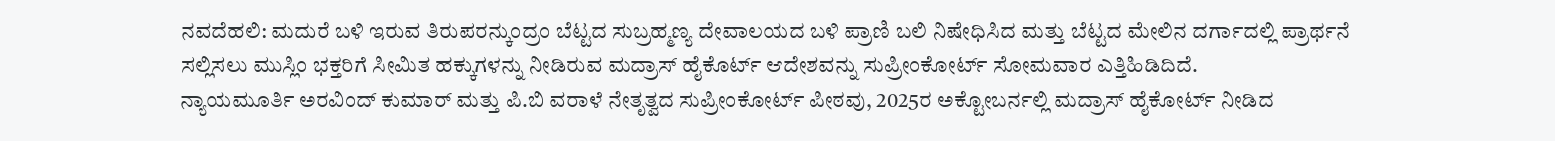ನವದೆಹಲಿ: ಮದುರೆ ಬಳಿ ಇರುವ ತಿರುಪರನ್ಕುಂದ್ರಂ ಬೆಟ್ಟದ ಸುಬ್ರಹ್ಮಣ್ಯ ದೇವಾಲಯದ ಬಳಿ ಪ್ರಾಣಿ ಬಲಿ ನಿಷೇಧಿಸಿದ ಮತ್ತು ಬೆಟ್ಟದ ಮೇಲಿನ ದರ್ಗಾದಲ್ಲಿ ಪ್ರಾರ್ಥನೆ ಸಲ್ಲಿಸಲು ಮುಸ್ಲಿಂ ಭಕ್ತರಿಗೆ ಸೀಮಿತ ಹಕ್ಕುಗಳನ್ನು ನೀಡಿರುವ ಮದ್ರಾಸ್ ಹೈಕೊರ್ಟ್ ಆದೇಶವನ್ನು ಸುಪ್ರೀಂಕೋರ್ಟ್ ಸೋಮವಾರ ಎತ್ತಿಹಿಡಿದಿದೆ.
ನ್ಯಾಯಮೂರ್ತಿ ಅರವಿಂದ್ ಕುಮಾರ್ ಮತ್ತು ಪಿ.ಬಿ ವರಾಳೆ ನೇತೃತ್ವದ ಸುಪ್ರೀಂಕೋರ್ಟ್ ಪೀಠವು, 2025ರ ಅಕ್ಟೋಬರ್ನಲ್ಲಿ ಮದ್ರಾಸ್ ಹೈಕೋರ್ಟ್ ನೀಡಿದ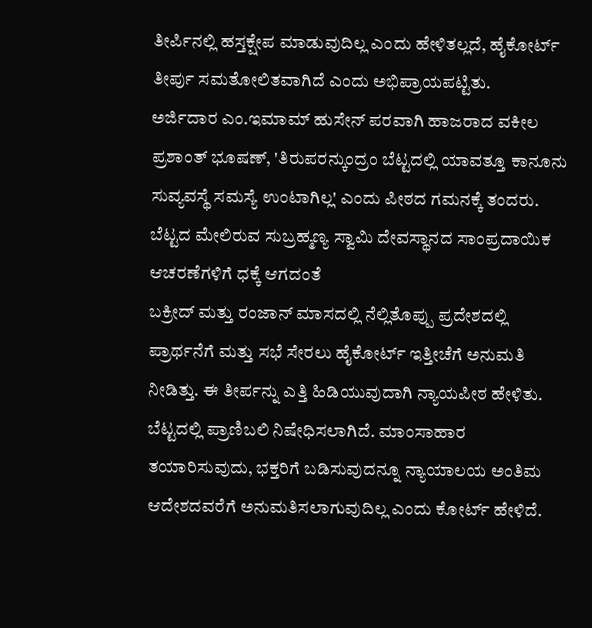ತೀರ್ಪಿನಲ್ಲಿ ಹಸ್ತಕ್ಷೇಪ ಮಾಡುವುದಿಲ್ಲ ಎಂದು ಹೇಳಿತಲ್ಲದೆ, ಹೈಕೋರ್ಟ್ ತೀರ್ಪು ಸಮತೋಲಿತವಾಗಿದೆ ಎಂದು ಅಭಿಪ್ರಾಯಪಟ್ಟಿತು.
ಅರ್ಜಿದಾರ ಎಂ.ಇಮಾಮ್ ಹುಸೇನ್ ಪರವಾಗಿ ಹಾಜರಾದ ವಕೀಲ ಪ್ರಶಾಂತ್ ಭೂಷಣ್, 'ತಿರುಪರನ್ಕುಂದ್ರಂ ಬೆಟ್ಟದಲ್ಲಿ ಯಾವತ್ತೂ ಕಾನೂನು ಸುವ್ಯವಸ್ಥೆ ಸಮಸ್ಯೆ ಉಂಟಾಗಿಲ್ಲ' ಎಂದು ಪೀಠದ ಗಮನಕ್ಕೆ ತಂದರು.
ಬೆಟ್ಟದ ಮೇಲಿರುವ ಸುಬ್ರಹ್ಮಣ್ಯ ಸ್ವಾಮಿ ದೇವಸ್ಥಾನದ ಸಾಂಪ್ರದಾಯಿಕ ಆಚರಣೆಗಳಿಗೆ ಧಕ್ಕೆ ಆಗದಂತೆ
ಬಕ್ರೀದ್ ಮತ್ತು ರಂಜಾನ್ ಮಾಸದಲ್ಲಿ ನೆಲ್ಲಿತೊಪ್ಪು ಪ್ರದೇಶದಲ್ಲಿ ಪ್ರಾರ್ಥನೆಗೆ ಮತ್ತು ಸಭೆ ಸೇರಲು ಹೈಕೋರ್ಟ್ ಇತ್ತೀಚೆಗೆ ಅನುಮತಿ ನೀಡಿತ್ತು. ಈ ತೀರ್ಪನ್ನು ಎತ್ತಿ ಹಿಡಿಯುವುದಾಗಿ ನ್ಯಾಯಪೀಠ ಹೇಳಿತು.
ಬೆಟ್ಟದಲ್ಲಿ ಪ್ರಾಣಿಬಲಿ ನಿಷೇಧಿಸಲಾಗಿದೆ. ಮಾಂಸಾಹಾರ ತಯಾರಿಸುವುದು, ಭಕ್ತರಿಗೆ ಬಡಿಸುವುದನ್ನೂ ನ್ಯಾಯಾಲಯ ಅಂತಿಮ ಆದೇಶದವರೆಗೆ ಅನುಮತಿಸಲಾಗುವುದಿಲ್ಲ ಎಂದು ಕೋರ್ಟ್ ಹೇಳಿದೆ.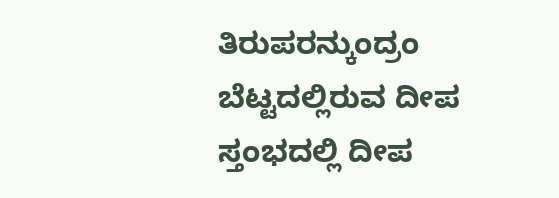ತಿರುಪರನ್ಕುಂದ್ರಂ ಬೆಟ್ಟದಲ್ಲಿರುವ ದೀಪ ಸ್ತಂಭದಲ್ಲಿ ದೀಪ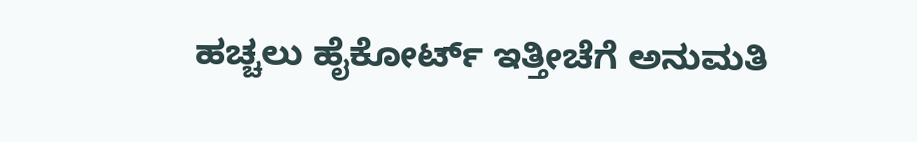ಹಚ್ಚಲು ಹೈಕೋರ್ಟ್ ಇತ್ತೀಚೆಗೆ ಅನುಮತಿ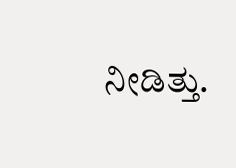ನೀಡಿತ್ತು.